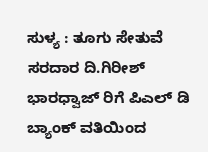ಸುಳ್ಯ : ತೂಗು ಸೇತುವೆ ಸರದಾರ ದಿ.ಗಿರೀಶ್ ಭಾರಧ್ವಾಜ್ ರಿಗೆ ಪಿಎಲ್ ಡಿ ಬ್ಯಾಂಕ್ ವತಿಯಿಂದ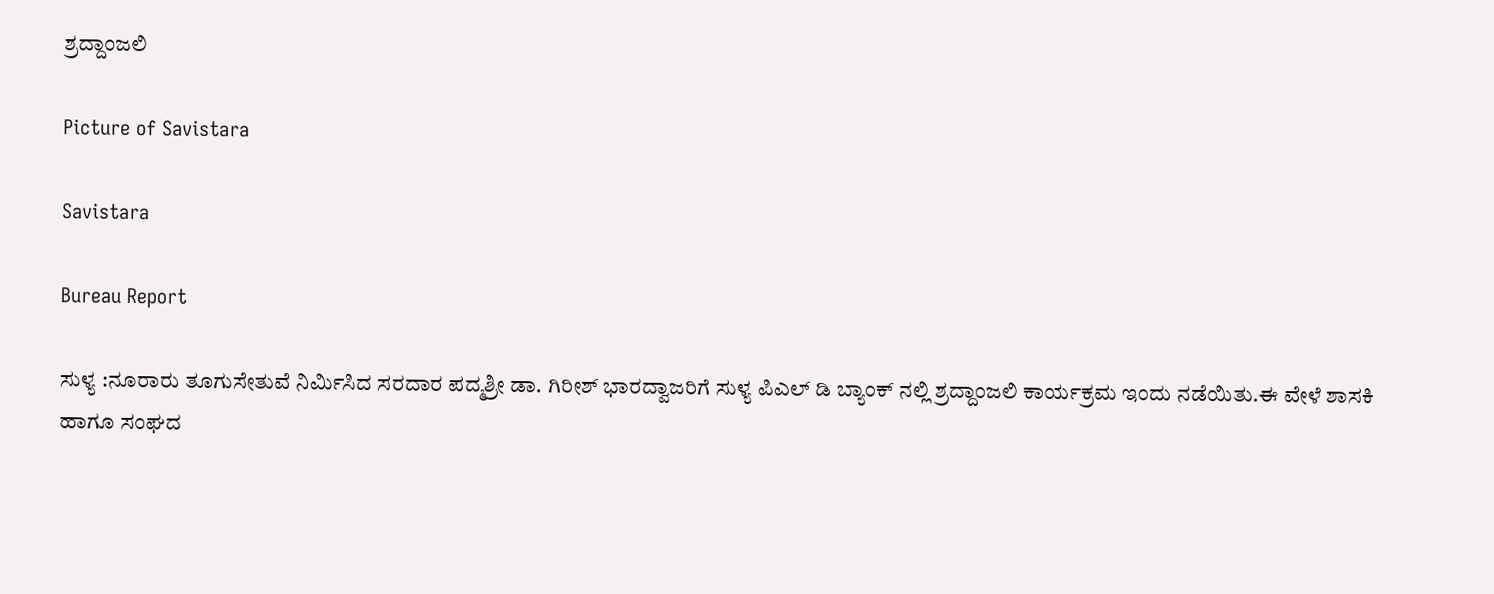ಶ್ರದ್ದಾಂಜಲಿ

Picture of Savistara

Savistara

Bureau Report

ಸುಳ್ಯ :ನೂರಾರು ತೂಗುಸೇತುವೆ ನಿರ್ಮಿಸಿದ ಸರದಾರ ಪದ್ಮಶ್ರೀ ಡಾ. ಗಿರೀಶ್ ಭಾರದ್ವಾಜರಿಗೆ ಸುಳ್ಯ ಪಿಎಲ್ ಡಿ ಬ್ಯಾಂಕ್ ನಲ್ಲಿ ಶ್ರದ್ದಾಂಜಲಿ ಕಾರ್ಯಕ್ರಮ ಇಂದು ನಡೆಯಿತು.ಈ ವೇಳೆ ಶಾಸಕಿ ಹಾಗೂ ಸಂಘದ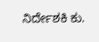ನಿರ್ದೇಶಕಿ ಕು.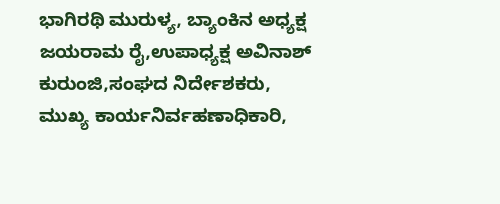ಭಾಗಿರಥಿ ಮುರುಳ್ಯ, ಬ್ಯಾಂಕಿನ ಅಧ್ಯಕ್ಷ ಜಯರಾಮ ರೈ,ಉಪಾಧ್ಯಕ್ಷ ಅವಿನಾಶ್ ಕುರುಂಜಿ,ಸಂಘದ ನಿರ್ದೇಶಕರು, ಮುಖ್ಯ ಕಾರ್ಯನಿರ್ವಹಣಾಧಿಕಾರಿ,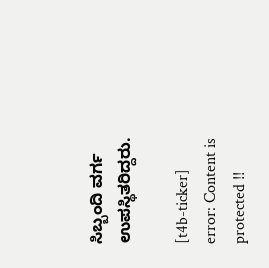ಸಿಬ್ಬಂದಿ ವರ್ಗ ಉಪಸ್ಥಿತರಿದ್ದರು.

[t4b-ticker]
error: Content is protected !!